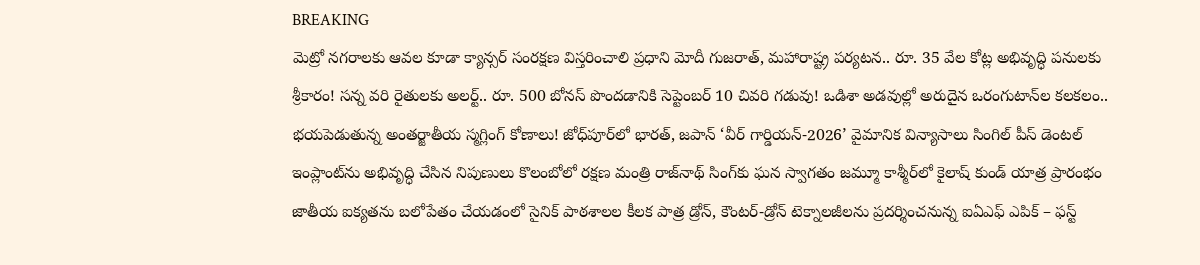BREAKING
మెట్రో నగరాలకు ఆవల కూడా క్యాన్సర్ సంరక్షణ విస్తరించాలి ప్రధాని మోదీ గుజరాత్, మహారాష్ట్ర పర్యటన.. రూ. 35 వేల కోట్ల అభివృద్ధి పనులకు శ్రీకారం! సన్న వరి రైతులకు అలర్ట్.. రూ. 500 బోనస్ పొందడానికి సెప్టెంబర్ 10 చివరి గడువు! ఒడిశా అడవుల్లో అరుదైన ఒరంగుటాన్‌ల కలకలం.. భయపెడుతున్న అంతర్జాతీయ స్మగ్లింగ్ కోణాలు! జోధ్‌పూర్‌లో భారత్, జపాన్ ‘వీర్ గార్డియన్-2026’ వైమానిక విన్యాసాలు సింగిల్ పీస్ డెంటల్ ఇంప్లాంట్‌ను అభివృద్ధి చేసిన నిపుణులు కొలంబోలో రక్షణ మంత్రి రాజ్‌నాథ్ సింగ్‌కు ఘన స్వాగతం జమ్మూ కాశ్మీర్‌లో కైలాష్ కుండ్ యాత్ర ప్రారంభం జాతీయ ఐక్యతను బలోపేతం చేయడంలో సైనిక్ పాఠశాలల కీలక పాత్ర డ్రోన్, కౌంటర్-డ్రోన్ టెక్నాలజీలను ప్రదర్శించనున్న ఐఏఎఫ్ ఎపిక్ – ఫస్ట్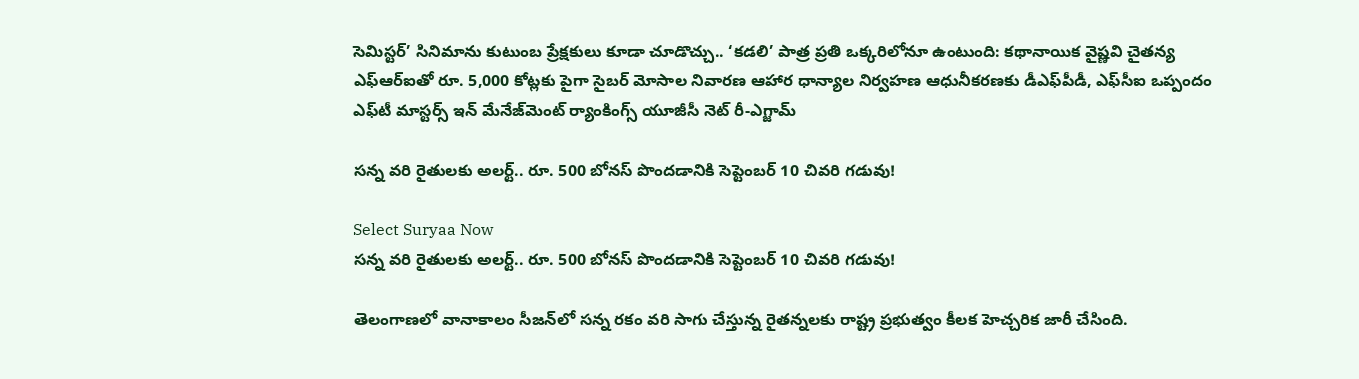సెమిస్టర్’ సినిమాను కుటుంబ ప్రేక్షకులు కూడా చూడొచ్చు.. ‘కడలి’ పాత్ర ప్రతి ఒక్కరిలోనూ ఉంటుంది: కథానాయిక వైష్ణవి చైతన్య ఎఫ్‌ఆర్‌ఐతో రూ. 5,000 కోట్లకు పైగా సైబర్ మోసాల నివారణ ఆహార ధాన్యాల నిర్వహణ ఆధునీకరణకు డీఎఫ్‌పీడీ, ఎఫ్‌సీఐ ఒప్పందం ఎఫ్‌టీ మాస్టర్స్ ఇన్ మేనేజ్‌మెంట్ ర్యాంకింగ్స్ యూజీసీ నెట్ రీ-ఎగ్జామ్

సన్న వరి రైతులకు అలర్ట్.. రూ. 500 బోనస్ పొందడానికి సెప్టెంబర్ 10 చివరి గడువు!

Select Suryaa Now
సన్న వరి రైతులకు అలర్ట్.. రూ. 500 బోనస్ పొందడానికి సెప్టెంబర్ 10 చివరి గడువు!

తెలంగాణలో వానాకాలం సీజన్‌లో సన్న రకం వరి సాగు చేస్తున్న రైతన్నలకు రాష్ట్ర ప్రభుత్వం కీలక హెచ్చరిక జారీ చేసింది.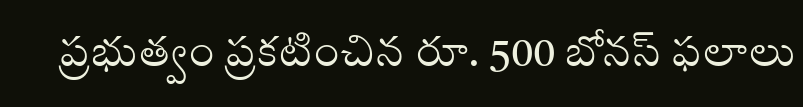ప్రభుత్వం ప్రకటించిన రూ. 500 బోనస్ ఫలాలు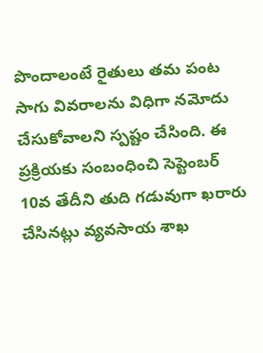పొందాలంటే రైతులు తమ పంట సాగు వివరాలను విధిగా నమోదు చేసుకోవాలని స్పష్టం చేసింది. ఈ ప్రక్రియకు సంబంధించి సెప్టెంబర్ 10వ తేదీని తుది గడువుగా ఖరారు చేసినట్లు వ్యవసాయ శాఖ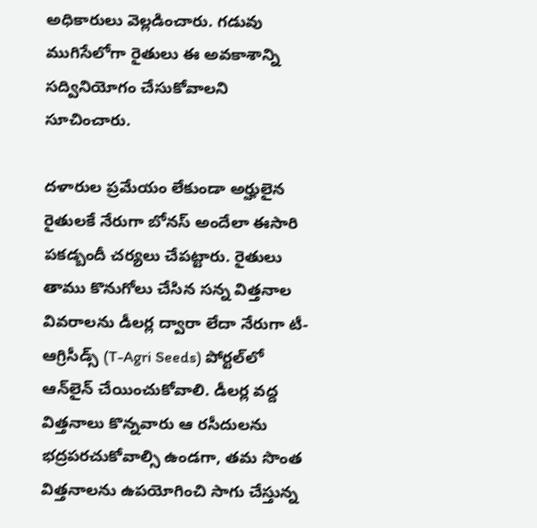అధికారులు వెల్లడించారు. గడువు ముగిసేలోగా రైతులు ఈ అవకాశాన్ని సద్వినియోగం చేసుకోవాలని సూచించారు.

దళారుల ప్రమేయం లేకుండా అర్హులైన రైతులకే నేరుగా బోనస్ అందేలా ఈసారి పకడ్బందీ చర్యలు చేపట్టారు. రైతులు తాము కొనుగోలు చేసిన సన్న విత్తనాల వివరాలను డీలర్ల ద్వారా లేదా నేరుగా టీ-ఆగ్రిసీడ్స్ (T-Agri Seeds) పోర్టల్‌లో ఆన్‌లైన్ చేయించుకోవాలి. డీలర్ల వద్ద విత్తనాలు కొన్నవారు ఆ రసీదులను భద్రపరచుకోవాల్సి ఉండగా, తమ సొంత విత్తనాలను ఉపయోగించి సాగు చేస్తున్న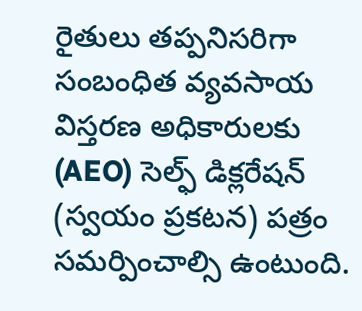రైతులు తప్పనిసరిగా సంబంధిత వ్యవసాయ విస్తరణ అధికారులకు (AEO) సెల్ఫ్ డిక్లరేషన్ (స్వయం ప్రకటన) పత్రం సమర్పించాల్సి ఉంటుంది.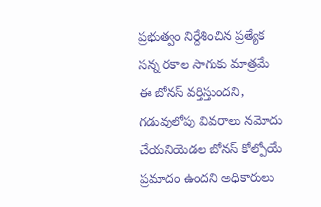ప్రభుత్వం నిర్దేశించిన ప్రత్యేక సన్న రకాల సాగుకు మాత్రమే ఈ బోనస్ వర్తిస్తుందని, గడువులోపు వివరాలు నమోదు చేయనియెడల బోనస్ కోల్పోయే ప్రమాదం ఉందని అధికారులు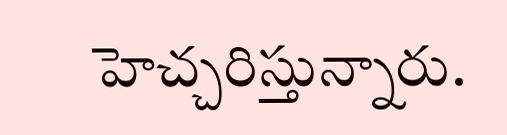హెచ్చరిస్తున్నారు.